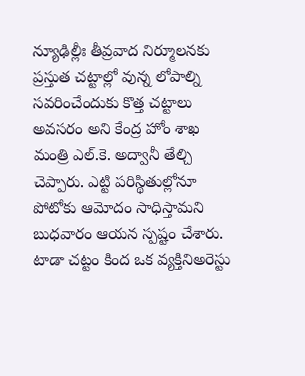న్యూఢిల్లీః తీవ్రవాద నిర్మూలనకు ప్రస్తుత చట్టాల్లో వున్న లోపాల్ని సవరించేందుకు కొత్త చట్టాలు అవసరం అని కేంద్ర హోం శాఖ మంత్రి ఎల్.కె. అద్వానీ తేల్చి చెప్పారు. ఎట్టి పరిస్థితుల్లోనూ పోటోకు ఆమోదం సాధిస్తామని బుధవారం ఆయన స్పష్టం చేశారు. టాడా చట్టం కింద ఒక వ్యక్తినిఅరెస్టు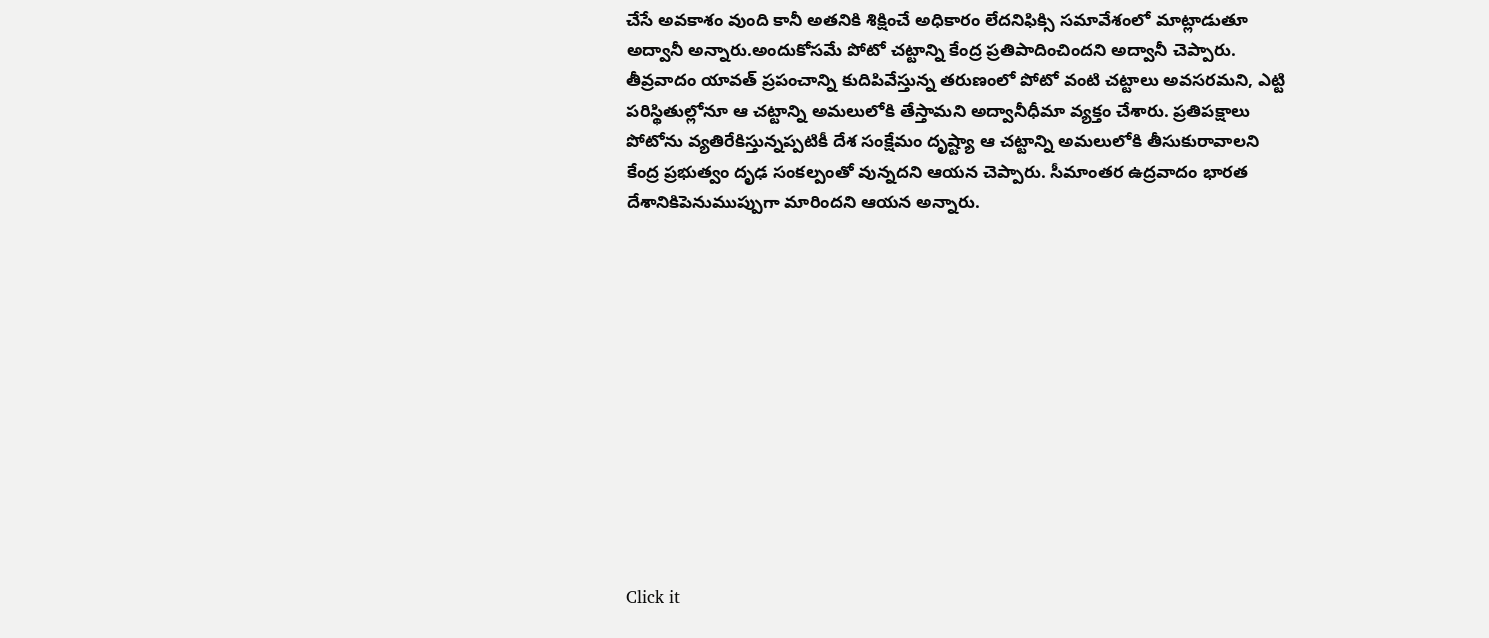చేసే అవకాశం వుంది కానీ అతనికి శిక్షించే అధికారం లేదనిఫిక్సి సమావేశంలో మాట్లాడుతూ అద్వానీ అన్నారు.అందుకోసమే పోటో చట్టాన్ని కేంద్ర ప్రతిపాదించిందని అద్వానీ చెప్పారు.
తీవ్రవాదం యావత్ ప్రపంచాన్ని కుదిపివేస్తున్న తరుణంలో పోటో వంటి చట్టాలు అవసరమని, ఎట్టి పరిస్థితుల్లోనూ ఆ చట్టాన్ని అమలులోకి తేస్తామని అద్వానీధీమా వ్యక్తం చేశారు. ప్రతిపక్షాలు పోటోను వ్యతిరేకిస్తున్నప్పటికీ దేశ సంక్షేమం దృష్ట్యా ఆ చట్టాన్ని అమలులోకి తీసుకురావాలని కేంద్ర ప్రభుత్వం దృఢ సంకల్పంతో వున్నదని ఆయన చెప్పారు. సీమాంతర ఉద్రవాదం భారత దేశానికిపెనుముప్పుగా మారిందని ఆయన అన్నారు.












Click it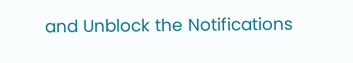and Unblock the Notifications